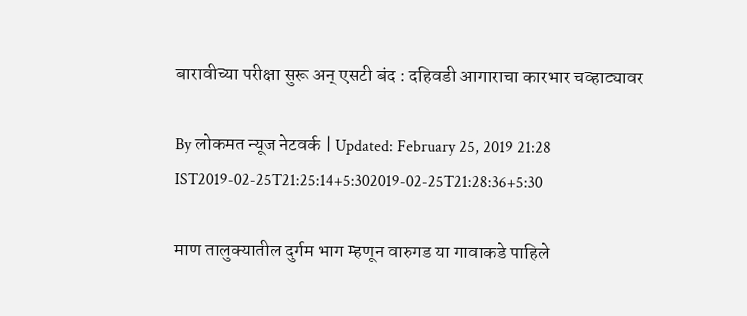बारावीच्या परीक्षा सुरू अन् एसटी बंद : दहिवडी आगाराचा कारभार चव्हाट्यावर

By लोकमत न्यूज नेटवर्क | Updated: February 25, 2019 21:28 IST2019-02-25T21:25:14+5:302019-02-25T21:28:36+5:30

माण तालुक्यातील दुर्गम भाग म्हणून वारुगड या गावाकडे पाहिले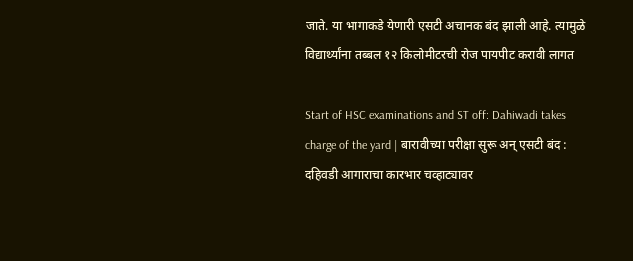जाते. या भागाकडे येणारी एसटी अचानक बंद झाली आहे. त्यामुळे विद्यार्थ्यांना तब्बल १२ किलोमीटरची रोज पायपीट करावी लागत

Start of HSC examinations and ST off: Dahiwadi takes charge of the yard | बारावीच्या परीक्षा सुरू अन् एसटी बंद : दहिवडी आगाराचा कारभार चव्हाट्यावर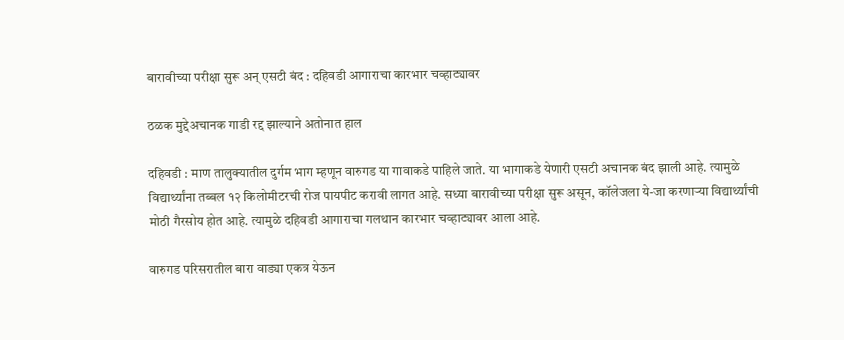बारावीच्या परीक्षा सुरू अन् एसटी बंद : दहिवडी आगाराचा कारभार चव्हाट्यावर

ठळक मुद्देअचानक गाडी रद्द झाल्याने अतोनात हाल

दहिवडी : माण तालुक्यातील दुर्गम भाग म्हणून वारुगड या गावाकडे पाहिले जाते. या भागाकडे येणारी एसटी अचानक बंद झाली आहे. त्यामुळे विद्यार्थ्यांना तब्बल १२ किलोमीटरची रोज पायपीट करावी लागत आहे. सध्या बारावीच्या परीक्षा सुरू असून, कॉलेजला ये-जा करणाऱ्या विद्यार्थ्यांची मोठी गैरसोय होत आहे. त्यामुळे दहिवडी आगाराचा गलथान कारभार चव्हाट्यावर आला आहे.

वारुगड परिसरातील बारा वाड्या एकत्र येऊन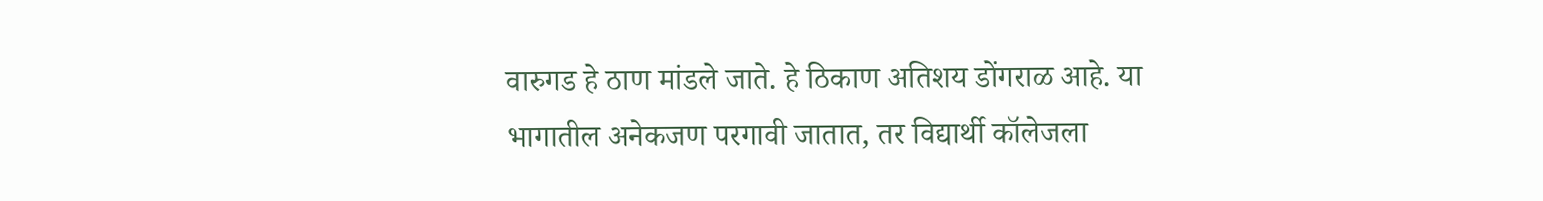वारुगड हे ठाण मांडले जाते. हे ठिकाण अतिशय डोंगराळ आहे. या भागातील अनेकजण परगावी जातात, तर विद्यार्थी कॉलेजला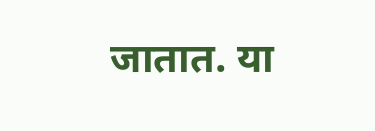जातात. या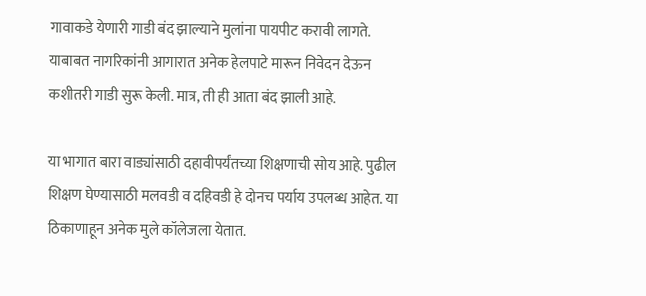गावाकडे येणारी गाडी बंद झाल्याने मुलांना पायपीट करावी लागते. याबाबत नागरिकांनी आगारात अनेक हेलपाटे मारून निवेदन देऊन कशीतरी गाडी सुरू केली. मात्र, ती ही आता बंद झाली आहे.

या भागात बारा वाड्यांसाठी दहावीपर्यंतच्या शिक्षणाची सोय आहे. पुढील शिक्षण घेण्यासाठी मलवडी व दहिवडी हे दोनच पर्याय उपलब्ध आहेत. या ठिकाणाहून अनेक मुले कॉलेजला येतात.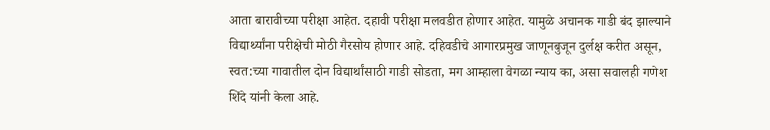आता बारावीच्या परीक्षा आहेत. दहावी परीक्षा मलवडीत होणार आहेत. यामुळे अचानक गाडी बंद झाल्याने विद्यार्थ्यांना परीक्षेची मोठी गैरसोय होणार आहे. दहिवडीचे आगारप्रमुख जाणूनबुजून दुर्लक्ष करीत असून, स्वत:च्या गावातील दोन विद्यार्थांसाठी गाडी सोडता, मग आम्हाला वेगळा न्याय का, असा सवालही गणेश शिंदे यांनी केला आहे.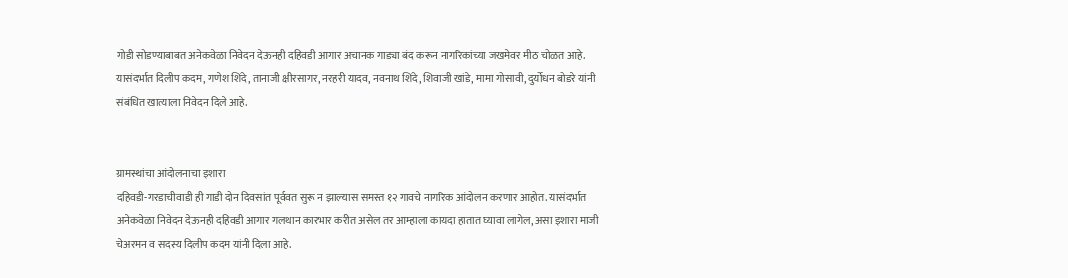गोडी सोडण्याबाबत अनेकवेळा निवेदन देऊनही दहिवडी आगार अचानक गाड्या बंद करून नागरिकांच्या जखमेवर मीठ चोळत आहे. यासंदर्भात दिलीप कदम, गणेश शिंदे, तानाजी क्षीरसागर, नरहरी यादव, नवनाथ शिंदे, शिवाजी खांडे, मामा गोसावी, दुर्योधन बोडरे यांनी संबंधित खात्याला निवेदन दिले आहे.


ग्रामस्थांचा आंदोलनाचा इशारा
दहिवडी-गरडाचीवाडी ही गाडी दोन दिवसांत पूर्ववत सुरू न झाल्यास समस्त १२ गावचे नागरिक आंदोलन करणार आहोत. यासंदर्भात अनेकवेळा निवेदन देऊनही दहिवडी आगार गलथान कारभार करीत असेल तर आम्हाला कायदा हातात घ्यावा लागेल, असा इशारा माजी चेअरमन व सदस्य दिलीप कदम यांनी दिला आहे.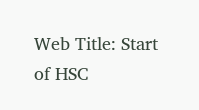Web Title: Start of HSC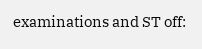examinations and ST off: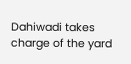Dahiwadi takes charge of the yard